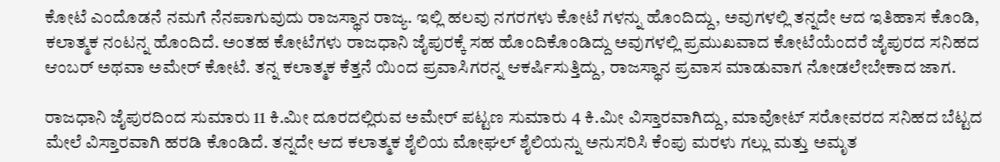ಕೋಟೆ ಎಂದೊಡನೆ ನಮಗೆ ನೆನಪಾಗುವುದು ರಾಜಸ್ಥಾನ ರಾಜ್ಯ. ಇಲ್ಲಿ ಹಲವು ನಗರಗಳು ಕೋಟೆ ಗಳನ್ನು ಹೊಂದಿದ್ದು, ಅವುಗಳಲ್ಲಿ ತನ್ನದೇ ಆದ ಇತಿಹಾಸ ಕೊಂಡಿ, ಕಲಾತ್ಮಕ ನಂಟನ್ನ ಹೊಂದಿದೆ. ಅಂತಹ ಕೋಟೆಗಳು ರಾಜಧಾನಿ ಜೈಪುರಕ್ಕೆ ಸಹ ಹೊಂದಿಕೊಂಡಿದ್ದು ಅವುಗಳಲ್ಲಿ ಪ್ರಮುಖವಾದ ಕೋಟೆಯೆಂದರೆ ಜೈಪುರದ ಸನಿಹದ ಆಂಬರ್ ಅಥವಾ ಅಮೇರ್ ಕೋಟೆ. ತನ್ನ ಕಲಾತ್ಮಕ ಕೆತ್ತನೆ ಯಿಂದ ಪ್ರವಾಸಿಗರನ್ನ ಆಕರ್ಷಿಸುತ್ತಿದ್ದು, ರಾಜಸ್ಥಾನ ಪ್ರವಾಸ ಮಾಡುವಾಗ ನೋಡಲೇಬೇಕಾದ ಜಾಗ.

ರಾಜಧಾನಿ ಜೈಪುರದಿಂದ ಸುಮಾರು 11 ಕಿ.ಮೀ ದೂರದಲ್ಲಿರುವ ಅಮೇರ್ ಪಟ್ಟಣ ಸುಮಾರು 4 ಕಿ.ಮೀ ವಿಸ್ತಾರವಾಗಿದ್ದು, ಮಾವೋಟ್ ಸರೋವರದ ಸನಿಹದ ಬೆಟ್ಟದ ಮೇಲೆ ವಿಸ್ತಾರವಾಗಿ ಹರಡಿ ಕೊಂಡಿದೆ. ತನ್ನದೇ ಆದ ಕಲಾತ್ಮಕ ಶೈಲಿಯ ಮೋಘಲ್ ಶೈಲಿಯನ್ನು ಅನುಸರಿಸಿ ಕೆಂಪು ಮರಳು ಗಲ್ಲು ಮತ್ತು ಅಮೃತ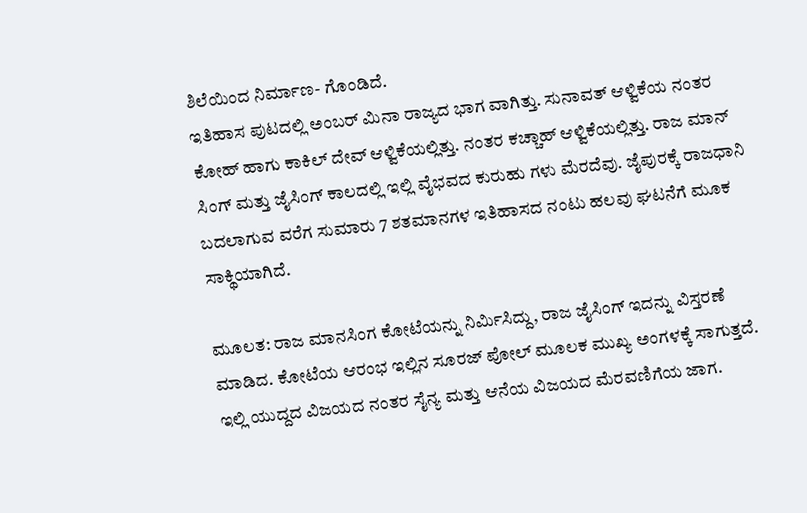ಶಿಲೆಯಿಂದ ನಿರ್ಮಾಣ- ಗೊಂಡಿದೆ.
ಇತಿಹಾಸ ಪುಟದಲ್ಲಿ ಅಂಬರ್ ಮಿನಾ ರಾಜ್ಯದ ಭಾಗ ವಾಗಿತ್ತು. ಸುನಾವತ್ ಆಳ್ವಿಕೆಯ ನಂತರ ಕೋಹ್ ಹಾಗು ಕಾಕಿಲ್ ದೇವ್ ಆಳ್ವಿಕೆಯಲ್ಲಿತ್ತು. ನಂತರ ಕಚ್ಚಾಹ್ ಆಳ್ವಿಕೆಯಲ್ಲಿತ್ತು. ರಾಜ ಮಾನ್ ಸಿಂಗ್ ಮತ್ತು ಜೈಸಿಂಗ್ ಕಾಲದಲ್ಲಿ ಇಲ್ಲಿ ವೈಭವದ ಕುರುಹು ಗಳು ಮೆರದೆವು. ಜೈಪುರಕ್ಕೆ ರಾಜಧಾನಿ ಬದಲಾಗುವ ವರೆಗ ಸುಮಾರು 7 ಶತಮಾನಗಳ ಇತಿಹಾಸದ ನಂಟು ಹಲವು ಘಟನೆಗೆ ಮೂಕ ಸಾಕ್ಥಿಯಾಗಿದೆ.

ಮೂಲತ: ರಾಜ ಮಾನಸಿಂಗ ಕೋಟೆಯನ್ನು ನಿರ್ಮಿಸಿದ್ದು, ರಾಜ ಜೈಸಿಂಗ್ ಇದನ್ನು ವಿಸ್ತರಣೆ ಮಾಡಿದ. ಕೋಟೆಯ ಆರಂಭ ಇಲ್ಲಿನ ಸೂರಜ್ ಪೋಲ್ ಮೂಲಕ ಮುಖ್ಯ ಅಂಗಳಕ್ಕೆ ಸಾಗುತ್ತದೆ. ಇಲ್ಲಿ ಯುದ್ದದ ವಿಜಯದ ನಂತರ ಸೈನ್ಯ ಮತ್ತು ಆನೆಯ ವಿಜಯದ ಮೆರವಣಿಗೆಯ ಜಾಗ.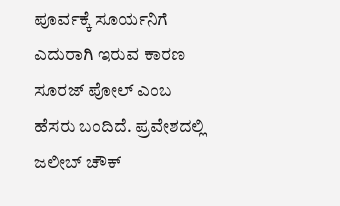ಪೂರ್ವಕ್ಕೆ ಸೂರ್ಯನಿಗೆ ಎದುರಾಗಿ ಇರುವ ಕಾರಣ ಸೂರಜ್ ಪೋಲ್ ಎಂಬ ಹೆಸರು ಬಂದಿದೆ. ಪ್ರವೇಶದಲ್ಲಿ ಜಲೀಬ್ ಚೌಕ್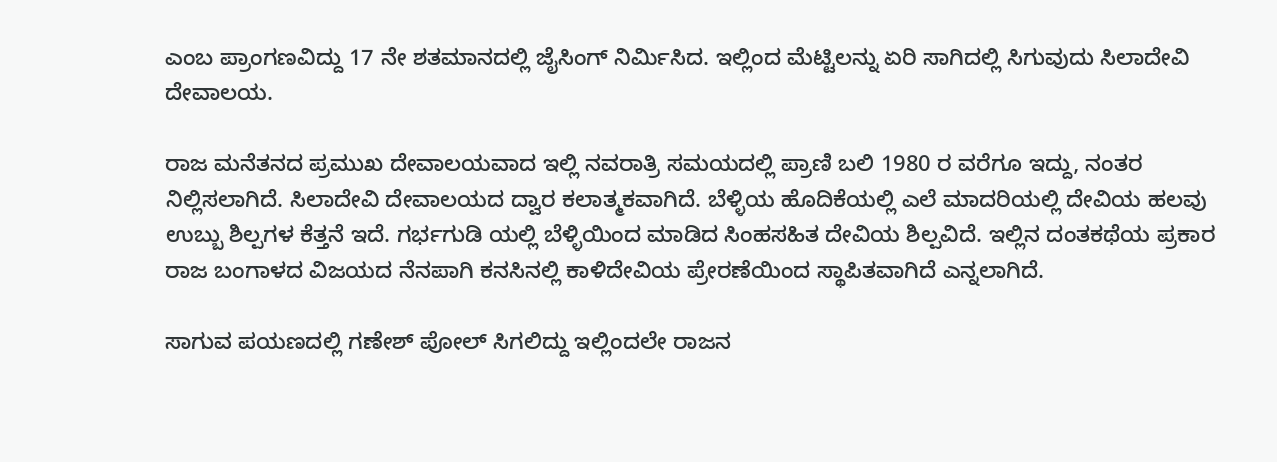ಎಂಬ ಪ್ರಾಂಗಣವಿದ್ದು 17 ನೇ ಶತಮಾನದಲ್ಲಿ ಜೈಸಿಂಗ್ ನಿರ್ಮಿಸಿದ. ಇಲ್ಲಿಂದ ಮೆಟ್ಟಿಲನ್ನು ಏರಿ ಸಾಗಿದಲ್ಲಿ ಸಿಗುವುದು ಸಿಲಾದೇವಿ ದೇವಾಲಯ.

ರಾಜ ಮನೆತನದ ಪ್ರಮುಖ ದೇವಾಲಯವಾದ ಇಲ್ಲಿ ನವರಾತ್ರಿ ಸಮಯದಲ್ಲಿ ಪ್ರಾಣಿ ಬಲಿ 1980 ರ ವರೆಗೂ ಇದ್ದು, ನಂತರ ನಿಲ್ಲಿಸಲಾಗಿದೆ. ಸಿಲಾದೇವಿ ದೇವಾಲಯದ ದ್ವಾರ ಕಲಾತ್ಮಕವಾಗಿದೆ. ಬೆಳ್ಳಿಯ ಹೊದಿಕೆಯಲ್ಲಿ ಎಲೆ ಮಾದರಿಯಲ್ಲಿ ದೇವಿಯ ಹಲವು ಉಬ್ಬು ಶಿಲ್ಪಗಳ ಕೆತ್ತನೆ ಇದೆ. ಗರ್ಭಗುಡಿ ಯಲ್ಲಿ ಬೆಳ್ಳಿಯಿಂದ ಮಾಡಿದ ಸಿಂಹಸಹಿತ ದೇವಿಯ ಶಿಲ್ಪವಿದೆ. ಇಲ್ಲಿನ ದಂತಕಥೆಯ ಪ್ರಕಾರ ರಾಜ ಬಂಗಾಳದ ವಿಜಯದ ನೆನಪಾಗಿ ಕನಸಿನಲ್ಲಿ ಕಾಳಿದೇವಿಯ ಪ್ರೇರಣೆಯಿಂದ ಸ್ಥಾಪಿತವಾಗಿದೆ ಎನ್ನಲಾಗಿದೆ.

ಸಾಗುವ ಪಯಣದಲ್ಲಿ ಗಣೇಶ್ ಪೋಲ್ ಸಿಗಲಿದ್ದು ಇಲ್ಲಿಂದಲೇ ರಾಜನ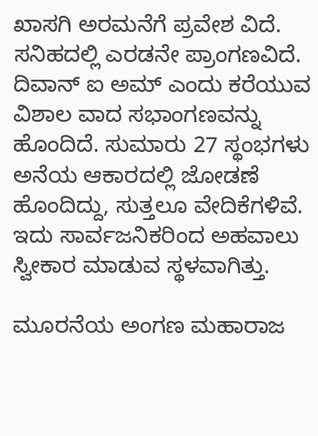ಖಾಸಗಿ ಅರಮನೆಗೆ ಪ್ರವೇಶ ವಿದೆ. ಸನಿಹದಲ್ಲಿ ಎರಡನೇ ಪ್ರಾಂಗಣವಿದೆ. ದಿವಾನ್ ಐ ಅಮ್ ಎಂದು ಕರೆಯುವ ವಿಶಾಲ ವಾದ ಸಭಾಂಗಣವನ್ನು ಹೊಂದಿದೆ. ಸುಮಾರು 27 ಸ್ಥಂಭಗಳು ಅನೆಯ ಆಕಾರದಲ್ಲಿ ಜೋಡಣೆ ಹೊಂದಿದ್ದು, ಸುತ್ತಲೂ ವೇದಿಕೆಗಳಿವೆ. ಇದು ಸಾರ್ವಜನಿಕರಿಂದ ಅಹವಾಲು ಸ್ವೀಕಾರ ಮಾಡುವ ಸ್ಥಳವಾಗಿತ್ತು.

ಮೂರನೆಯ ಅಂಗಣ ಮಹಾರಾಜ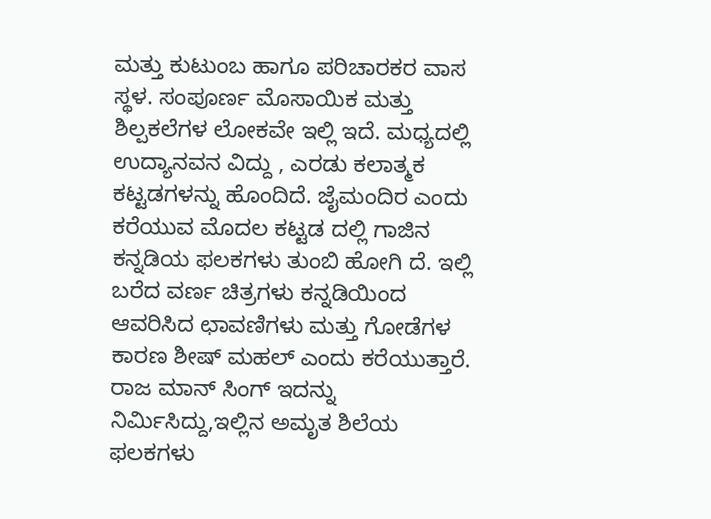ಮತ್ತು ಕುಟುಂಬ ಹಾಗೂ ಪರಿಚಾರಕರ ವಾಸ ಸ್ಥಳ. ಸಂಪೂರ್ಣ ಮೊಸಾಯಿಕ ಮತ್ತು ಶಿಲ್ಪಕಲೆಗಳ ಲೋಕವೇ ಇಲ್ಲಿ ಇದೆ. ಮಧ್ಯದಲ್ಲಿ ಉದ್ಯಾನವನ ವಿದ್ದು , ಎರಡು ಕಲಾತ್ಮಕ ಕಟ್ಟಡಗಳನ್ನು ಹೊಂದಿದೆ. ಜೈಮಂದಿರ ಎಂದು ಕರೆಯುವ ಮೊದಲ ಕಟ್ಟಡ ದಲ್ಲಿ ಗಾಜಿನ ಕನ್ನಡಿಯ ಫಲಕಗಳು ತುಂಬಿ ಹೋಗಿ ದೆ. ಇಲ್ಲಿ ಬರೆದ ವರ್ಣ ಚಿತ್ರಗಳು ಕನ್ನಡಿಯಿಂದ ಆವರಿಸಿದ ಛಾವಣಿಗಳು ಮತ್ತು ಗೋಡೆಗಳ ಕಾರಣ ಶೀಷ್ ಮಹಲ್ ಎಂದು ಕರೆಯುತ್ತಾರೆ. ರಾಜ ಮಾನ್ ಸಿಂಗ್ ಇದನ್ನು ನಿರ್ಮಿಸಿದ್ದು,ಇಲ್ಲಿನ ಅಮೃತ ಶಿಲೆಯ ಫಲಕಗಳು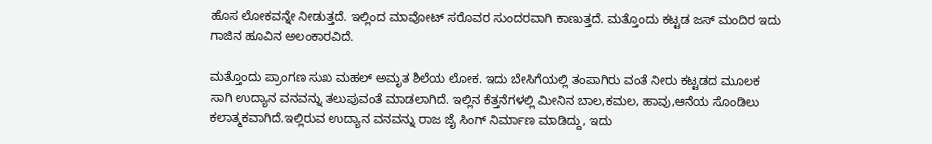ಹೊಸ ಲೋಕವನ್ನೇ ನೀಡುತ್ತದೆ. ಇಲ್ಲಿಂದ ಮಾವೋಟ್ ಸರೊವರ ಸುಂದರವಾಗಿ ಕಾಣುತ್ತದೆ. ಮತ್ತೊಂದು ಕಟ್ಟಡ ಜಸ್ ಮಂದಿರ ಇದು ಗಾಜಿನ ಹೂವಿನ ಅಲಂಕಾರವಿದೆ.

ಮತ್ತೊಂದು ಪ್ರಾಂಗಣ ಸುಖ ಮಹಲ್ ಅಮೃತ ಶಿಲೆಯ ಲೋಕ. ಇದು ಬೇಸಿಗೆಯಲ್ಲಿ ತಂಪಾಗಿರು ವಂತೆ ನೀರು ಕಟ್ಟಡದ ಮೂಲಕ ಸಾಗಿ ಉದ್ಯಾನ ವನವನ್ನು ತಲುಪುವಂತೆ ಮಾಡಲಾಗಿದೆ. ಇಲ್ಲಿನ ಕೆತ್ತನೆಗಳಲ್ಲಿ ಮೀನಿನ ಬಾಲ,ಕಮಲ, ಹಾವು,ಆನೆಯ ಸೊಂಡಿಲು ಕಲಾತ್ಮಕವಾಗಿದೆ.ಇಲ್ಲಿರುವ ಉದ್ಯಾನ ವನವನ್ನು ರಾಜ ಜೈ ಸಿಂಗ್ ನಿರ್ಮಾಣ ಮಾಡಿದ್ದು, ಇದು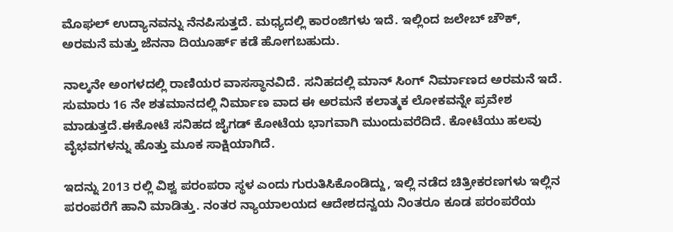ಮೊಘಲ್ ಉದ್ಯಾನವನ್ನು ನೆನಪಿಸುತ್ತದೆ. ಮಧ್ಯದಲ್ಲಿ ಕಾರಂಜಿಗಳು ಇದೆ. ಇಲ್ಲಿಂದ ಜಲೇಬ್ ಚೌಕ್, ಅರಮನೆ ಮತ್ತು ಜೆನನಾ ದಿಯೂರ್ಹ್ ಕಡೆ ಹೋಗಬಹುದು.

ನಾಲ್ಕನೇ ಅಂಗಳದಲ್ಲಿ ರಾಣಿಯರ ವಾಸಸ್ಥಾನವಿದೆ. ಸನಿಹದಲ್ಲಿ ಮಾನ್ ಸಿಂಗ್ ನಿರ್ಮಾಣದ ಅರಮನೆ ಇದೆ. ಸುಮಾರು 16 ನೇ ಶತಮಾನದಲ್ಲಿ ನಿರ್ಮಾಣ ವಾದ ಈ ಅರಮನೆ ಕಲಾತ್ಮಕ ಲೋಕವನ್ನೇ ಪ್ರವೇಶ ಮಾಡುತ್ತದೆ.ಈಕೋಟೆ ಸನಿಹದ ಜೈಗಡ್ ಕೋಟೆಯ ಭಾಗವಾಗಿ ಮುಂದುವರೆದಿದೆ. ಕೋಟೆಯು ಹಲವು ವೈಭವಗಳನ್ನು ಹೊತ್ತು ಮೂಕ ಸಾಕ್ಷಿಯಾಗಿದೆ.

ಇದನ್ನು 2013 ರಲ್ಲಿ ವಿಶ್ವ ಪರಂಪರಾ ಸ್ಥಳ ಎಂದು ಗುರುತಿಸಿಕೊಂಡಿದ್ದು, ಇಲ್ಲಿ ನಡೆದ ಚಿತ್ರೀಕರಣಗಳು ಇಲ್ಲಿನ ಪರಂಪರೆಗೆ ಹಾನಿ ಮಾಡಿತ್ತು. ನಂತರ ನ್ಯಾಯಾಲಯದ ಆದೇಶದನ್ವಯ ನಿಂತರೂ ಕೂಡ ಪರಂಪರೆಯ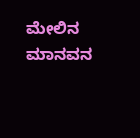ಮೇಲಿನ ಮಾನವನ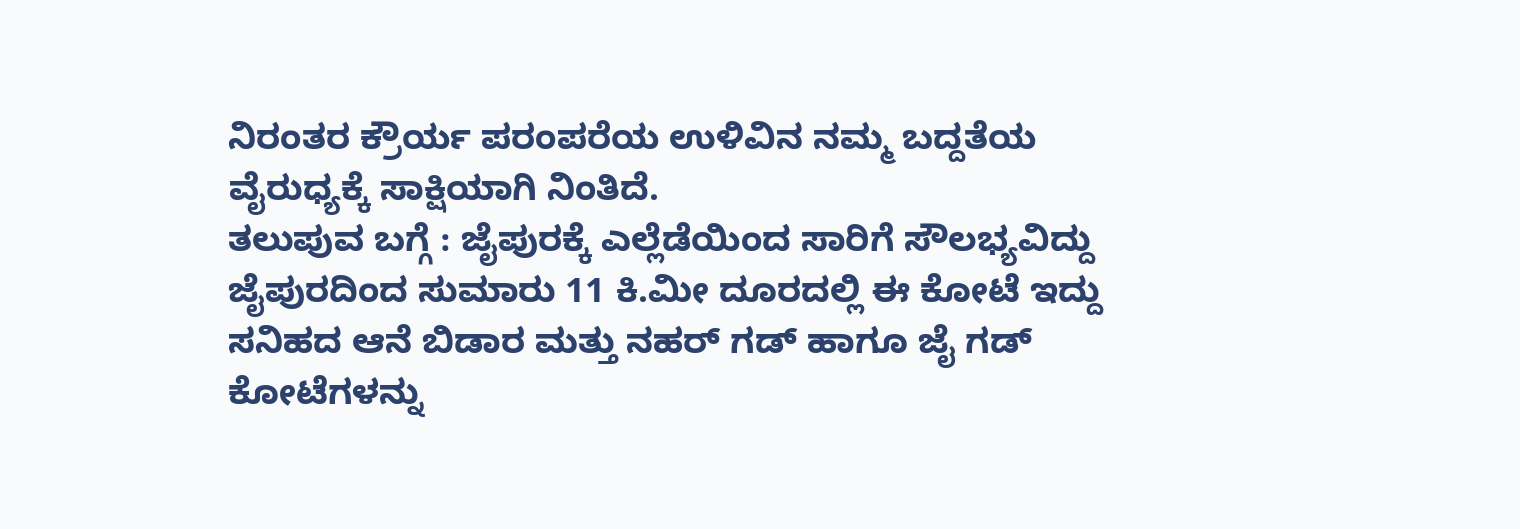ನಿರಂತರ ಕ್ರೌರ್ಯ ಪರಂಪರೆಯ ಉಳಿವಿನ ನಮ್ಮ ಬದ್ದತೆಯ ವೈರುಧ್ಯಕ್ಕೆ ಸಾಕ್ಷಿಯಾಗಿ ನಿಂತಿದೆ.
ತಲುಪುವ ಬಗ್ಗೆ : ಜೈಪುರಕ್ಕೆ ಎಲ್ಲೆಡೆಯಿಂದ ಸಾರಿಗೆ ಸೌಲಭ್ಯವಿದ್ದು ಜೈಪುರದಿಂದ ಸುಮಾರು 11 ಕಿ.ಮೀ ದೂರದಲ್ಲಿ ಈ ಕೋಟೆ ಇದ್ದು ಸನಿಹದ ಆನೆ ಬಿಡಾರ ಮತ್ತು ನಹರ್ ಗಡ್ ಹಾಗೂ ಜೈ ಗಡ್ ಕೋಟೆಗಳನ್ನು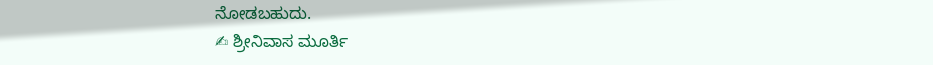ನೋಡಬಹುದು.
✍ ಶ್ರೀನಿವಾಸ ಮೂರ್ತಿ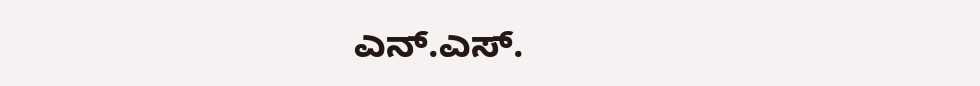ಎನ್.ಎಸ್.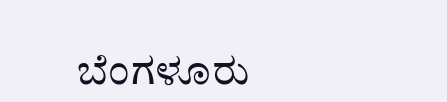ಬೆಂಗಳೂರು